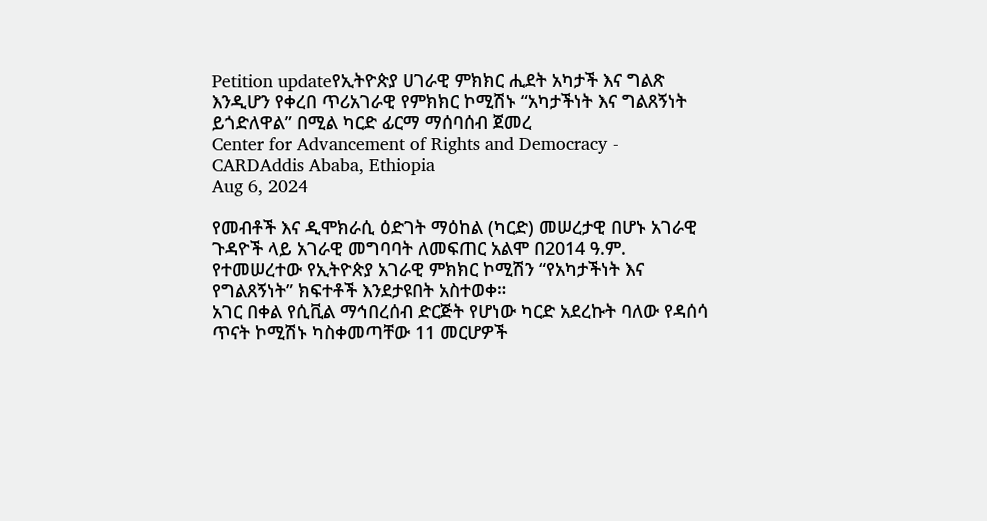Petition updateየኢትዮጵያ ሀገራዊ ምክክር ሒደት አካታች እና ግልጽ እንዲሆን የቀረበ ጥሪአገራዊ የምክክር ኮሚሽኑ “አካታችነት እና ግልጸኝነት ይጎድለዋል” በሚል ካርድ ፊርማ ማሰባሰብ ጀመረ
Center for Advancement of Rights and Democracy - CARDAddis Ababa, Ethiopia
Aug 6, 2024

የመብቶች እና ዲሞክራሲ ዕድገት ማዕከል (ካርድ) መሠረታዊ በሆኑ አገራዊ ጉዳዮች ላይ አገራዊ መግባባት ለመፍጠር አልሞ በ2014 ዓ.ም. የተመሠረተው የኢትዮጵያ አገራዊ ምክክር ኮሚሽን “የአካታችነት እና የግልጸኝነት” ክፍተቶች እንደታዩበት አስተወቀ።
አገር በቀል የሲቪል ማኅበረሰብ ድርጅት የሆነው ካርድ አደረኩት ባለው የዳሰሳ ጥናት ኮሚሽኑ ካስቀመጣቸው 11 መርሆዎች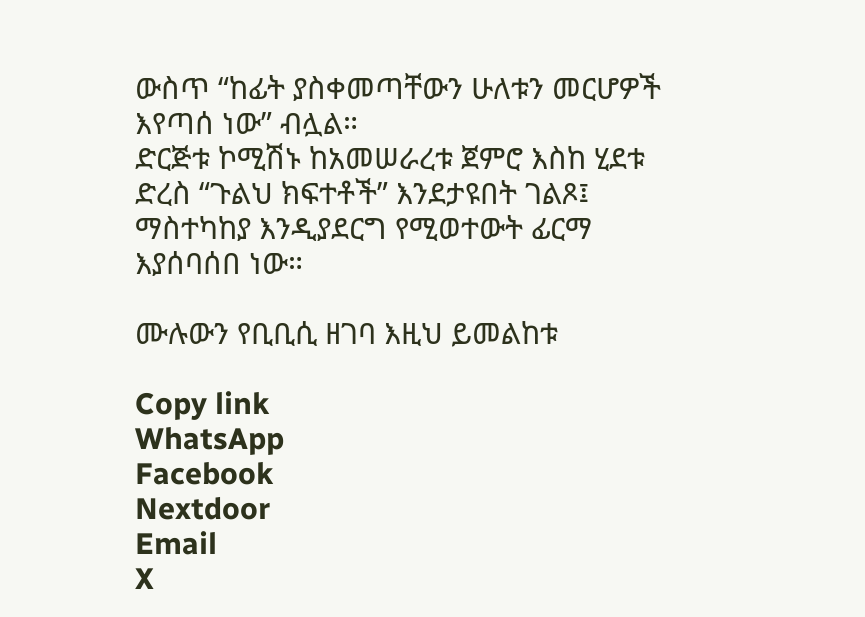ውስጥ “ከፊት ያስቀመጣቸውን ሁለቱን መርሆዎች እየጣሰ ነው” ብሏል።
ድርጅቱ ኮሚሽኑ ከአመሠራረቱ ጀምሮ እስከ ሂደቱ ድረስ “ጉልህ ክፍተቶች” እንደታዩበት ገልጾ፤ ማስተካከያ እንዲያደርግ የሚወተውት ፊርማ እያሰባሰበ ነው።

ሙሉውን የቢቢሲ ዘገባ እዚህ ይመልከቱ

Copy link
WhatsApp
Facebook
Nextdoor
Email
X